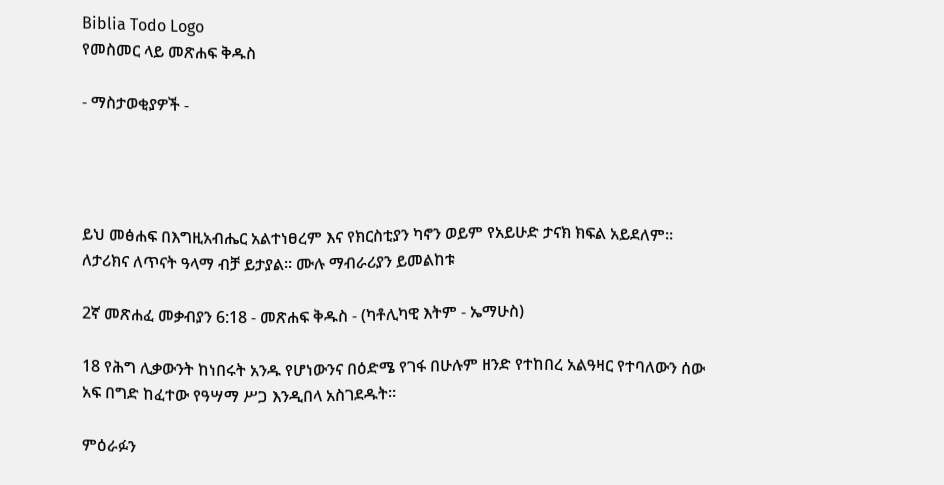Biblia Todo Logo
የመስመር ላይ መጽሐፍ ቅዱስ

- ማስታወቂያዎች -




ይህ መፅሐፍ በእግዚአብሔር አልተነፀረም እና የክርስቲያን ካኖን ወይም የአይሁድ ታናክ ክፍል አይደለም። ለታሪክና ለጥናት ዓላማ ብቻ ይታያል። ሙሉ ማብራሪያን ይመልከቱ

2ኛ መጽሐፈ መቃብያን 6:18 - መጽሐፍ ቅዱስ - (ካቶሊካዊ እትም - ኤማሁስ)

18 የሕግ ሊቃውንት ከነበሩት አንዱ የሆነውንና በዕድሜ የገፋ በሁሉም ዘንድ የተከበረ አልዓዛር የተባለውን ሰው አፍ በግድ ከፈተው የዓሣማ ሥጋ እንዲበላ አስገደዱት።

ምዕራፉን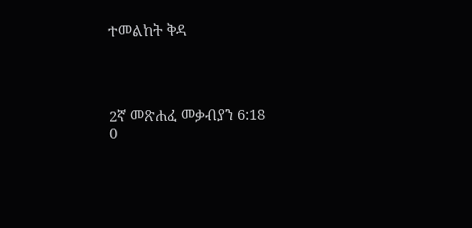ተመልከት ቅዳ




2ኛ መጽሐፈ መቃብያን 6:18
0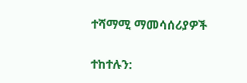ተሻማሚ ማመሳሰሪያዎች

ተከተሉን: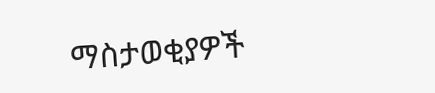ማስታወቂያዎች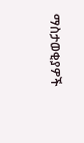ማስታወቂያዎች